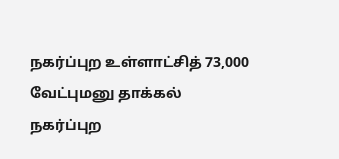நகர்ப்புற உள்ளாட்சித் 73,000 வேட்புமனு தாக்கல்
நகர்ப்புற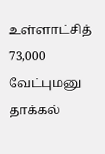உள்ளாட்சித் 73,000 வேட்புமனு தாக்கல்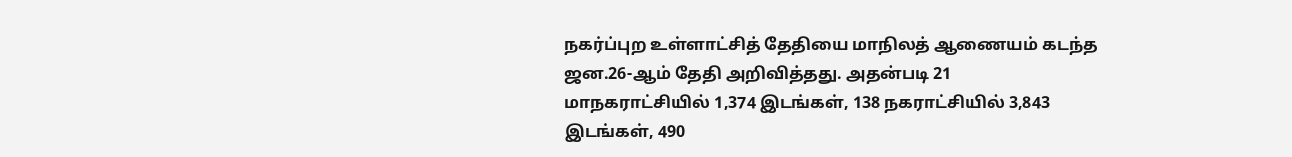நகர்ப்புற உள்ளாட்சித் தேதியை மாநிலத் ஆணையம் கடந்த ஜன.26-ஆம் தேதி அறிவித்தது. அதன்படி 21 மாநகராட்சியில் 1,374 இடங்கள், 138 நகராட்சியில் 3,843 இடங்கள், 490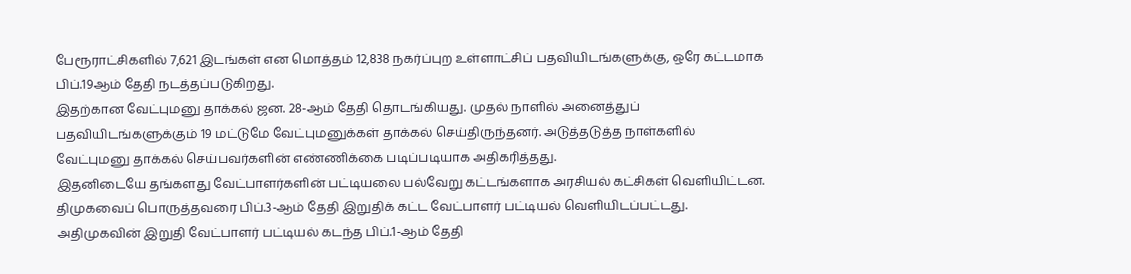பேரூராட்சிகளில் 7,621 இடங்கள் என மொத்தம் 12,838 நகர்ப்புற உள்ளாட்சிப் பதவியிடங்களுக்கு, ஒரே கட்டமாக பிப்.19ஆம் தேதி நடத்தப்படுகிறது.
இதற்கான வேட்புமனு தாக்கல் ஜன. 28-ஆம் தேதி தொடங்கியது. முதல் நாளில் அனைத்துப் பதவியிடங்களுக்கும் 19 மட்டுமே வேட்புமனுக்கள் தாக்கல் செய்திருந்தனர். அடுத்தடுத்த நாள்களில் வேட்புமனு தாக்கல் செய்பவர்களின் எண்ணிக்கை படிப்படியாக அதிகரித்தது.
இதனிடையே தங்களது வேட்பாளர்களின் பட்டியலை பல்வேறு கட்டங்களாக அரசியல் கட்சிகள் வெளியிட்டன. திமுகவைப் பொருத்தவரை பிப்.3-ஆம் தேதி இறுதிக் கட்ட வேட்பாளர் பட்டியல் வெளியிடப்பட்டது. அதிமுகவின் இறுதி வேட்பாளர் பட்டியல் கடந்த பிப்.1-ஆம் தேதி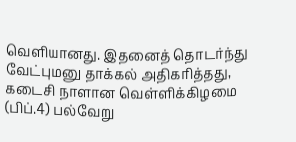வெளியானது. இதனைத் தொடர்ந்து வேட்புமனு தாக்கல் அதிகரித்தது, கடைசி நாளான வெள்ளிக்கிழமை (பிப்.4) பல்வேறு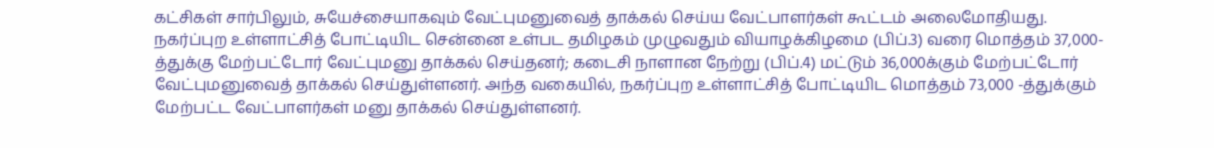கட்சிகள் சார்பிலும், சுயேச்சையாகவும் வேட்புமனுவைத் தாக்கல் செய்ய வேட்பாளர்கள் கூட்டம் அலைமோதியது.
நகர்ப்புற உள்ளாட்சித் போட்டியிட சென்னை உள்பட தமிழகம் முழுவதும் வியாழக்கிழமை (பிப்.3) வரை மொத்தம் 37,000-த்துக்கு மேற்பட்டோர் வேட்புமனு தாக்கல் செய்தனர்; கடைசி நாளான நேற்று (பிப்.4) மட்டும் 36,000க்கும் மேற்பட்டோர் வேட்புமனுவைத் தாக்கல் செய்துள்ளனர். அந்த வகையில், நகர்ப்புற உள்ளாட்சித் போட்டியிட மொத்தம் 73,000 -த்துக்கும் மேற்பட்ட வேட்பாளர்கள் மனு தாக்கல் செய்துள்ளனர்.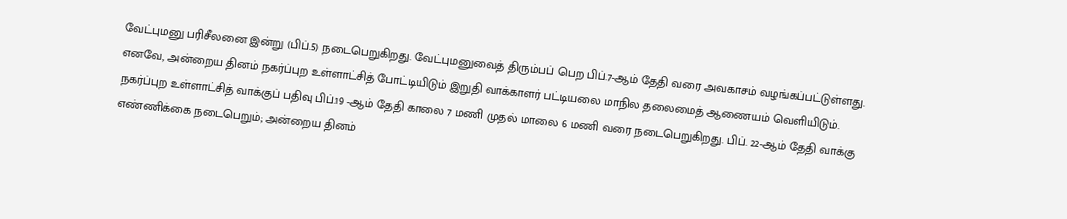வேட்புமனு பரிசீலனை இன்று (பிப்.5) நடைபெறுகிறது. வேட்புமனுவைத் திரும்பப் பெற பிப்.7-ஆம் தேதி வரை அவகாசம் வழங்கப்பட்டுள்ளது. எனவே, அன்றைய தினம் நகர்ப்புற உள்ளாட்சித் போட்டியிடும் இறுதி வாக்காளர் பட்டியலை மாநில தலைமைத் ஆணையம் வெளியிடும். நகர்ப்புற உள்ளாட்சித் வாக்குப் பதிவு பிப்.19 -ஆம் தேதி காலை 7 மணி முதல் மாலை 6 மணி வரை நடைபெறுகிறது. பிப். 22-ஆம் தேதி வாக்கு எண்ணிக்கை நடைபெறும்; அன்றைய தினம்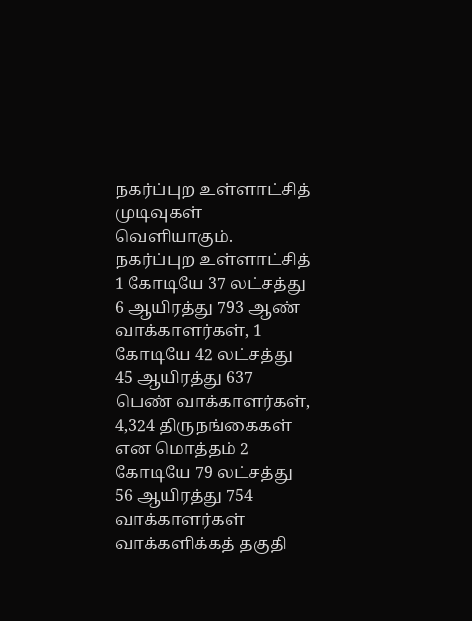நகர்ப்புற உள்ளாட்சித் முடிவுகள் வெளியாகும்.
நகர்ப்புற உள்ளாட்சித் 1 கோடியே 37 லட்சத்து 6 ஆயிரத்து 793 ஆண் வாக்காளர்கள், 1 கோடியே 42 லட்சத்து 45 ஆயிரத்து 637 பெண் வாக்காளர்கள், 4,324 திருநங்கைகள் என மொத்தம் 2 கோடியே 79 லட்சத்து 56 ஆயிரத்து 754 வாக்காளர்கள் வாக்களிக்கத் தகுதி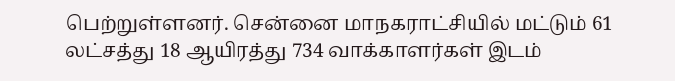பெற்றுள்ளனர். சென்னை மாநகராட்சியில் மட்டும் 61 லட்சத்து 18 ஆயிரத்து 734 வாக்காளர்கள் இடம்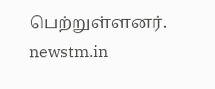பெற்றுள்ளனர்.
newstm.in